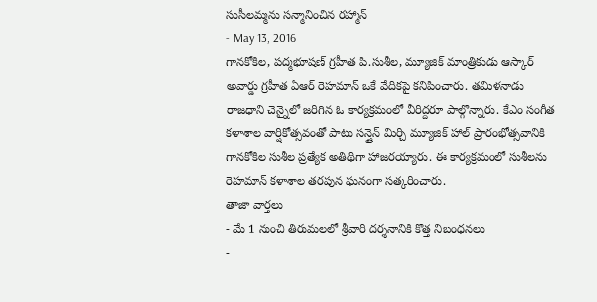సుసీలమ్మను సన్మానించిన రహ్మాన్
- May 13, 2016
గానకోకిల, పద్మభూషణ్ గ్రహీత పి.సుశీల, మ్యూజిక్ మాంత్రికుడు ఆస్కార్ అవార్డు గ్రహీత ఏఆర్ రెహమాన్ ఒకే వేదికపై కనిపించారు. తమిళనాడు రాజధాని చెన్నైలో జరిగిన ఓ కార్యక్రమంలో వీరిద్దరూ పాల్గొన్నారు. కేఎం సంగీత కళాశాల వార్షికోత్సవంతో పాటు సన్షైన్ మిర్చి మ్యూజిక్ హాల్ ప్రారంభోత్సవానికి గానకోకిల సుశీల ప్రత్యేక అతిథిగా హాజరయ్యారు. ఈ కార్యక్రమంలో సుశీలను రెహమాన్ కళాశాల తరపున ఘనంగా సత్కరించారు.
తాజా వార్తలు
- మే 1 నుంచి తిరుమలలో శ్రీవారి దర్శనానికి కొత్త నిబంధనలు
-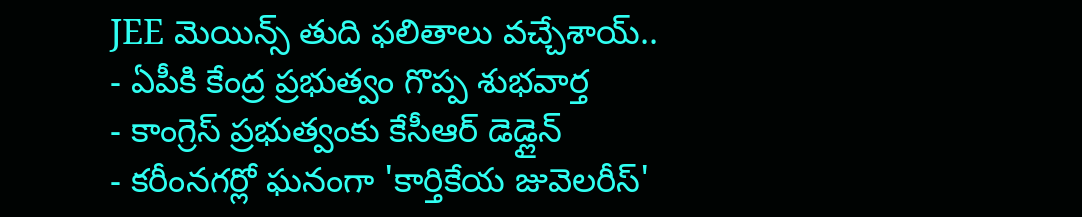JEE మెయిన్స్ తుది ఫలితాలు వచ్చేశాయ్..
- ఏపీకి కేంద్ర ప్రభుత్వం గొప్ప శుభవార్త
- కాంగ్రెస్ ప్రభుత్వంకు కేసీఆర్ డెడ్లైన్
- కరీంనగర్లో ఘనంగా 'కార్తికేయ జువెలరీస్'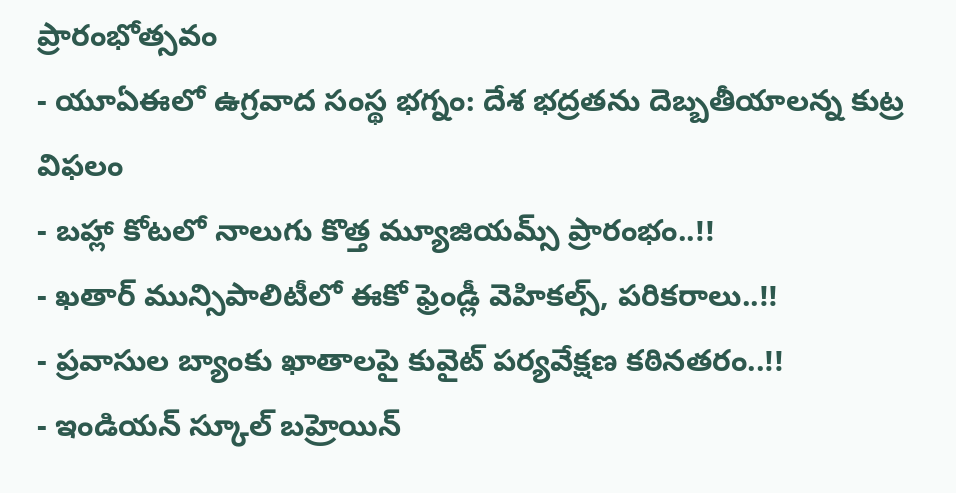ప్రారంభోత్సవం
- యూఏఈలో ఉగ్రవాద సంస్థ భగ్నం: దేశ భద్రతను దెబ్బతీయాలన్న కుట్ర విఫలం
- బహ్లా కోటలో నాలుగు కొత్త మ్యూజియమ్స్ ప్రారంభం..!!
- ఖతార్ మున్సిపాలిటీలో ఈకో ఫ్రెండ్లీ వెహికల్స్, పరికరాలు..!!
- ప్రవాసుల బ్యాంకు ఖాతాలపై కువైట్ పర్యవేక్షణ కఠినతరం..!!
- ఇండియన్ స్కూల్ బహ్రెయిన్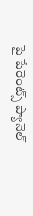పై పేరెంట్స్ ప్యానెల్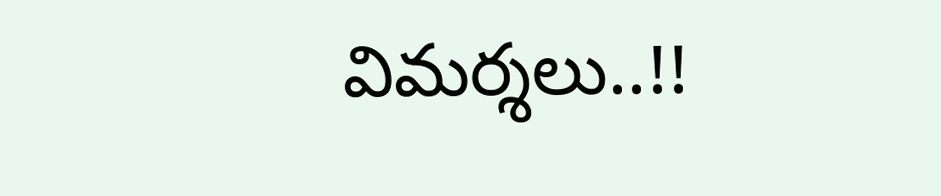విమర్శలు..!!